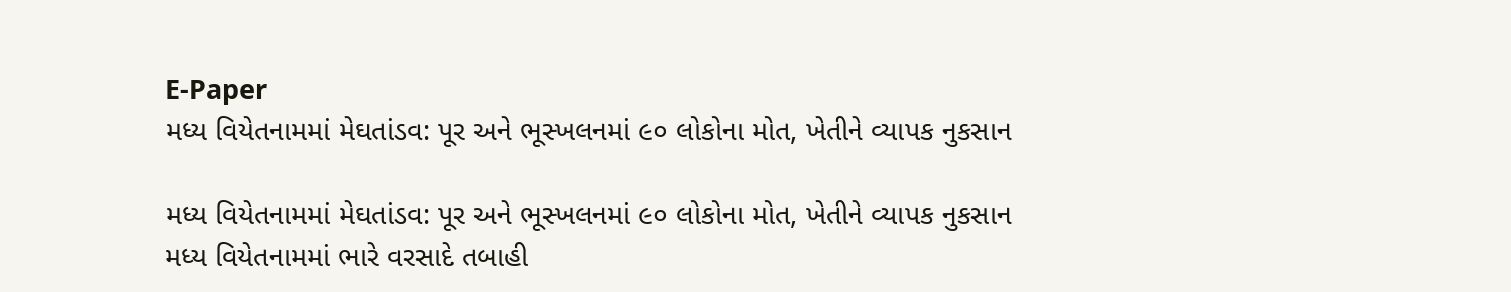E-Paper
મધ્ય વિયેતનામમાં મેઘતાંડવ: પૂર અને ભૂસ્ખલનમાં ૯૦ લોકોના મોત, ખેતીને વ્યાપક નુકસાન

મધ્ય વિયેતનામમાં મેઘતાંડવ: પૂર અને ભૂસ્ખલનમાં ૯૦ લોકોના મોત, ખેતીને વ્યાપક નુકસાન
મધ્ય વિયેતનામમાં ભારે વરસાદે તબાહી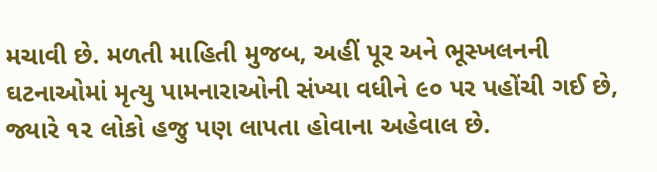મચાવી છે. મળતી માહિતી મુજબ, અહીં પૂર અને ભૂસ્ખલનની ઘટનાઓમાં મૃત્યુ પામનારાઓની સંખ્યા વધીને ૯૦ પર પહોંચી ગઈ છે, જ્યારે ૧૨ લોકો હજુ પણ લાપતા હોવાના અહેવાલ છે.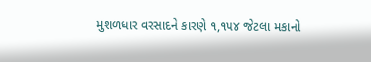મુશળધાર વરસાદને કારણે ૧,૧૫૪ જેટલા મકાનો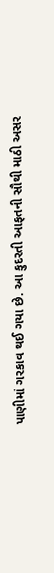પાણીમાં ગરકાવ થઈ ગયા છે. આ કુદરતી આફતની સૌથી માઠી અસર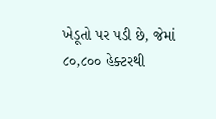ખેડૂતો પર પડી છે, જેમાં ૮૦,૮૦૦ હેક્ટરથી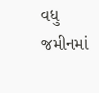વધુ જમીનમાં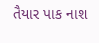તૈયાર પાક નાશ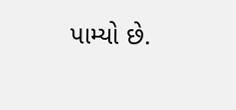પામ્યો છે.